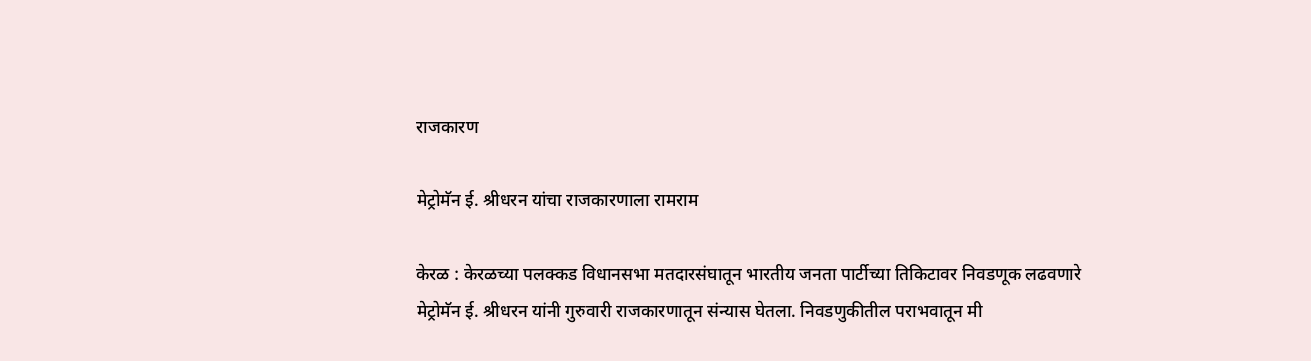राजकारण

मेट्रोमॅन ई. श्रीधरन यांचा राजकारणाला रामराम

केरळ : केरळच्या पलक्कड विधानसभा मतदारसंघातून भारतीय जनता पार्टीच्या तिकिटावर निवडणूक लढवणारे मेट्रोमॅन ई. श्रीधरन यांनी गुरुवारी राजकारणातून संन्यास घेतला. निवडणुकीतील पराभवातून मी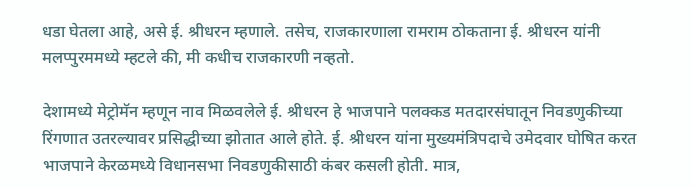धडा घेतला आहे, असे ई. श्रीधरन म्हणाले. तसेच, राजकारणाला रामराम ठोकताना ई. श्रीधरन यांनी मलप्पुरममध्ये म्हटले की, मी कधीच राजकारणी नव्हतो.

देशामध्ये मेट्रोमॅन म्हणून नाव मिळवलेले ई. श्रीधरन हे भाजपाने पलक्कड मतदारसंघातून निवडणुकीच्या रिंगणात उतरल्यावर प्रसिद्धीच्या झोतात आले होते. ई. श्रीधरन यांना मुख्यमंत्रिपदाचे उमेदवार घोषित करत भाजपाने केरळमध्ये विधानसभा निवडणुकीसाठी कंबर कसली होती. मात्र,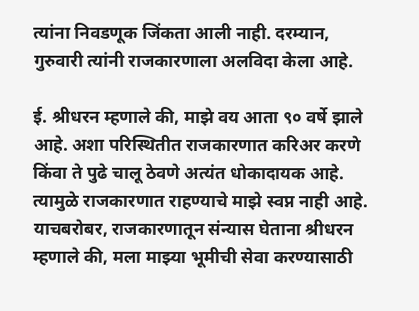त्यांना निवडणूक जिंकता आली नाही. दरम्यान, गुरुवारी त्यांनी राजकारणाला अलविदा केला आहे.

ई. श्रीधरन म्हणाले की, माझे वय आता ९० वर्षे झाले आहे. अशा परिस्थितीत राजकारणात करिअर करणे किंवा ते पुढे चालू ठेवणे अत्यंत धोकादायक आहे. त्यामुळे राजकारणात राहण्याचे माझे स्वप्न नाही आहे. याचबरोबर, राजकारणातून संन्यास घेताना श्रीधरन म्हणाले की, मला माझ्या भूमीची सेवा करण्यासाठी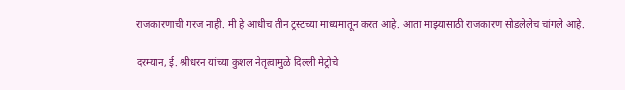राजकारणाची गरज नाही. मी हे आधीच तीन ट्रस्टच्या माध्यमातून करत आहे. आता माझ्यासाठी राजकारण सोडलेलेच चांगले आहे.

दरम्यान, ई. श्रीधरन यांच्या कुशल नेतृत्वामुळे दिल्ली मेट्रोचे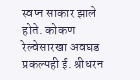स्वप्न साकार झाले होते. कोकण रेल्वेसारखा अवघड प्रकल्पही ई. श्रीधरन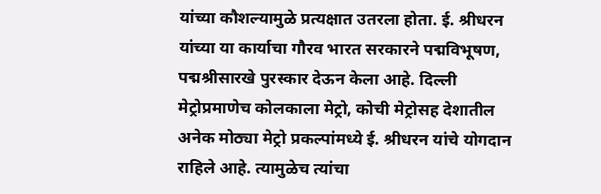यांच्या कौशल्यामुळे प्रत्यक्षात उतरला होता. ई. श्रीधरन यांच्या या कार्याचा गौरव भारत सरकारने पद्मविभूषण, पद्मश्रीसारखे पुरस्कार देऊन केला आहे. दिल्ली मेट्रोप्रमाणेच कोलकाला मेट्रो, कोची मेट्रोसह देशातील अनेक मोठ्या मेट्रो प्रकल्पांमध्ये ई. श्रीधरन यांचे योगदान राहिले आहे. त्यामुळेच त्यांचा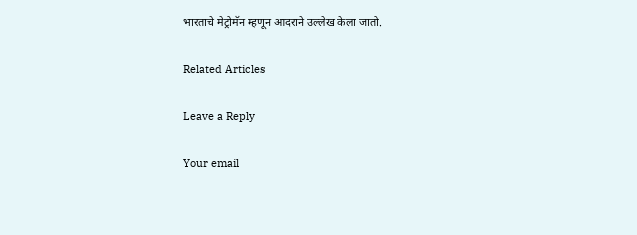भारताचे मेट्रोमॅन म्हणून आदराने उल्लेख केला जातो.

Related Articles

Leave a Reply

Your email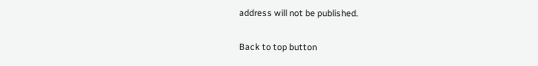address will not be published.

Back to top button